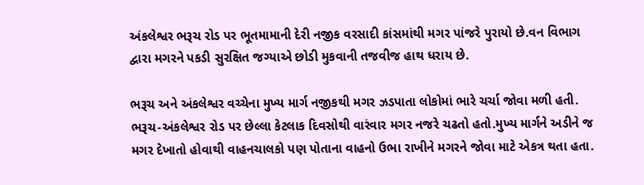અંકલેશ્વર ભરૂચ રોડ પર ભૂતમામાની દેરી નજીક વરસાદી કાંસમાંથી મગર પાંજરે પુરાયો છે.વન વિભાગ દ્વારા મગરને પકડી સુરક્ષિત જગ્યાએ છોડી મુકવાની તજવીજ હાથ ધરાય છે.

ભરૂચ અને અંકલેશ્વર વચ્ચેના મુખ્ય માર્ગ નજીકથી મગર ઝડપાતા લોકોમાં ભારે ચર્ચા જોવા મળી હતી. ભરૂચ-અંકલેશ્વર રોડ પર છેલ્લા કેટલાક દિવસોથી વારંવાર મગર નજરે ચઢતો હતો.મુખ્ય માર્ગને અડીને જ મગર દેખાતો હોવાથી વાહનચાલકો પણ પોતાના વાહનો ઉભા રાખીને મગરને જોવા માટે એકત્ર થતા હતા.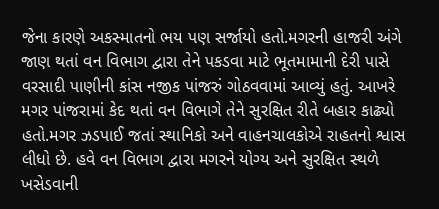જેના કારણે અકસ્માતનો ભય પણ સર્જાયો હતો.મગરની હાજરી અંગે જાણ થતાં વન વિભાગ દ્વારા તેને પકડવા માટે ભૂતમામાની દેરી પાસે વરસાદી પાણીની કાંસ નજીક પાંજરું ગોઠવવામાં આવ્યું હતું. આખરે મગર પાંજરામાં કેદ થતાં વન વિભાગે તેને સુરક્ષિત રીતે બહાર કાઢ્યો હતો.મગર ઝડપાઈ જતાં સ્થાનિકો અને વાહનચાલકોએ રાહતનો શ્વાસ લીધો છે. હવે વન વિભાગ દ્વારા મગરને યોગ્ય અને સુરક્ષિત સ્થળે ખસેડવાની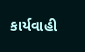કાર્યવાહી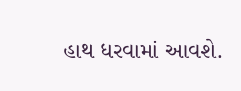હાથ ધરવામાં આવશે.